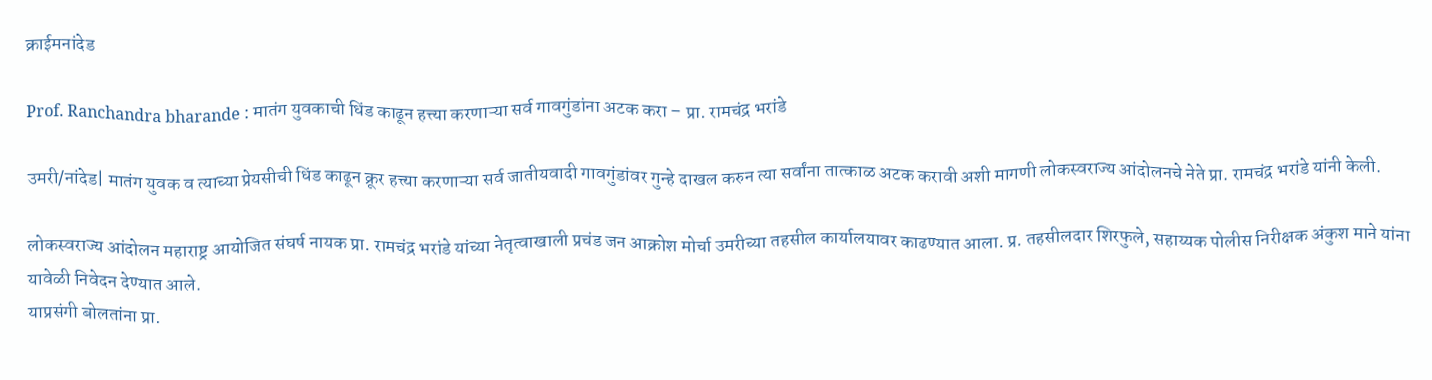क्राईमनांदेड

Prof. Ranchandra bharande : मातंग युवकाची धिंड काढून हत्त्या करणाऱ्या सर्व गावगुंडांना अटक करा – प्रा. रामचंद्र भरांडे

उमरी/नांदेड| मातंग युवक व त्याच्या प्रेयसीची धिंड काढून क्रूर हत्त्या करणाऱ्या सर्व जातीयवादी गावगुंडांवर गुन्हे दाखल करुन त्या सर्वांना तात्काळ अटक करावी अशी मागणी लोकस्वराज्य आंदोलनचे नेते प्रा. रामचंद्र भरांडे यांनी केली.

लोकस्वराज्य आंदोलन महाराष्ट्र आयोजित संघर्ष नायक प्रा. रामचंद्र भरांडे यांच्या नेतृत्वाखाली प्रचंड जन आक्रोश मोर्चा उमरीच्या तहसील कार्यालयावर काढण्यात आला. प्र. तहसीलदार शिरफुले, सहाय्यक पोलीस निरीक्षक अंकुश माने यांना यावेळी निवेदन देण्यात आले.
याप्रसंगी बोलतांना प्रा.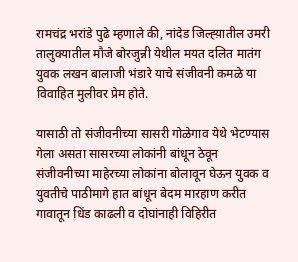रामचंद्र भरांडे पुढे म्हणाले की, नांदेड जिल्ह्य़ातील उमरी तालुक्यातील मौजे बोरजुन्नी येथील मयत दलित मातंग युवक लखन बालाजी भंडारे याचे संजीवनी कमळे या विवाहित मुलीवर प्रेम होते.

यासाठी तो संजीवनीच्या सासरी गोळेगाव येथे भेटण्यास गेला असता सासरच्या लोकांनी बांधून ठेवून संजीवनीच्या माहेरच्या लोकांना बोलावून घेऊन युवक व युवतीचे पाठीमागे हात बांधून बेदम मारहाण करीत गावातून धिंड काढली व दोघांनाही विहिरीत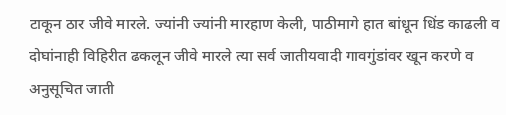टाकून ठार जीवे मारले. ज्यांनी ज्यांनी मारहाण केली, पाठीमागे हात बांधून धिंड काढली व दोघांनाही विहिरीत ढकलून जीवे मारले त्या सर्व जातीयवादी गावगुंडांवर खून करणे व अनुसूचित जाती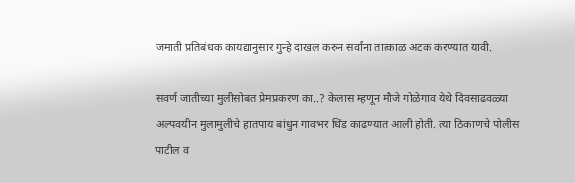जमाती प्रतिबंधक कायद्यानुसार गुन्हे दाखल करुन सर्वांना तात्काळ अटक करण्यात यावी.

सवर्ण जातीच्या मुलीसोबत प्रेमप्रकरण का..? केलास म्हणून मौजे गोळेगाव येथे दिवसाढवळ्या अल्पवयीन मुलामुलीचे हातपाय बांधुन गावभर धिंड काढण्यात आली होती. त्या ठिकाणचे पोलीस पाटील व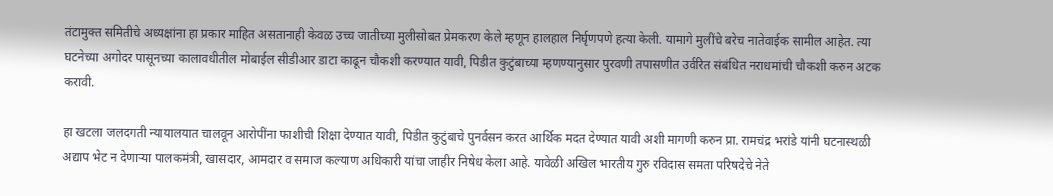तंटामुक्त समितीचे अध्यक्षांना हा प्रकार माहित असतानाही केवळ उच्च जातीच्या मुलीसोबत प्रेमकरण केले म्हणून हालहाल निर्घृणपणे हत्या केली. यामागे मुलींचे बरेच नातेवाईक सामील आहेत. त्या घटनेच्या अगोदर पासूनच्या कालावधीतील मोबाईल सीडीआर डाटा काढून चौकशी करण्यात यावी, पिडीत कुटुंबाच्या म्हणण्यानुसार पुरवणी तपासणीत उर्वरित संबंधित नराधमांची चौकशी करुन अटक करावी.

हा खटला जलदगती न्यायालयात चालवून आरोपींना फाशीची शिक्षा देण्यात यावी, पिडीत कुटुंबाचे पुनर्वसन करत आर्थिक मदत देण्यात यावी अशी मागणी करुन प्रा. रामचंद्र भरांडे यांनी घटनास्थळी अद्याप भेट न देणाऱ्या पालकमंत्री, खासदार, आमदार व समाज कल्याण अधिकारी यांचा जाहीर निषेध केला आहे. यावेळी अखिल भारतीय गुरु रविदास समता परिषदेचे नेते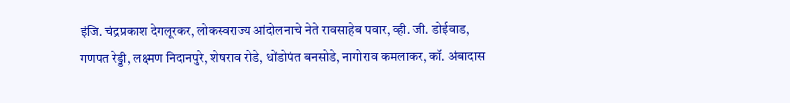इंजि. चंद्रप्रकाश देगलूरकर, लोकस्वराज्य आंदोलनाचे नेते रावसाहेब पवार, व्ही. जी. डोईवाड, गणपत रेड्डी, लक्ष्मण निदानपुरे, शेषराव रोडे, धोंडोपंत बनसोडे, नागोराव कमलाकर, कॉ. अंबादास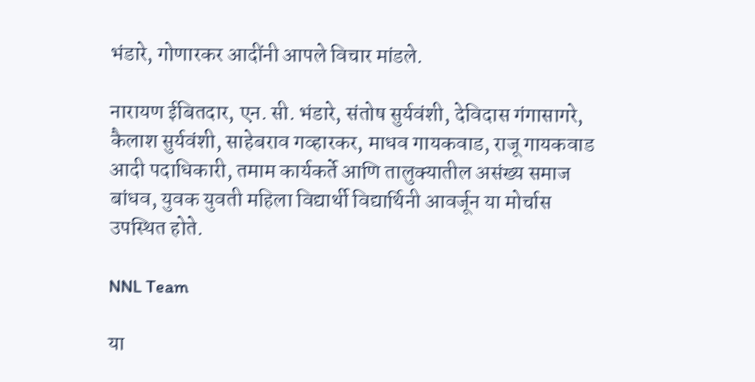भंडारे, गोणारकर आदींनी आपले विचार मांडले.

नारायण ईबितदार, एन. सी. भंडारे, संतोष सुर्यवंशी, देविदास गंगासागरे, कैलाश सुर्यवंशी, साहेबराव गव्हारकर, माधव गायकवाड, राजू गायकवाड आदी पदाधिकारी, तमाम कार्यकर्ते आणि तालुक्यातील असंख्य समाज बांधव, युवक युवती महिला विद्यार्थी विद्यार्थिनी आवर्जून या मोर्चास उपस्थित होते.

NNL Team

या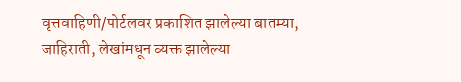वृत्तवाहिणी/पोर्टलवर प्रकाशित झालेल्या बातम्या, जाहिराती, लेखांमधून व्यक्त झालेल्या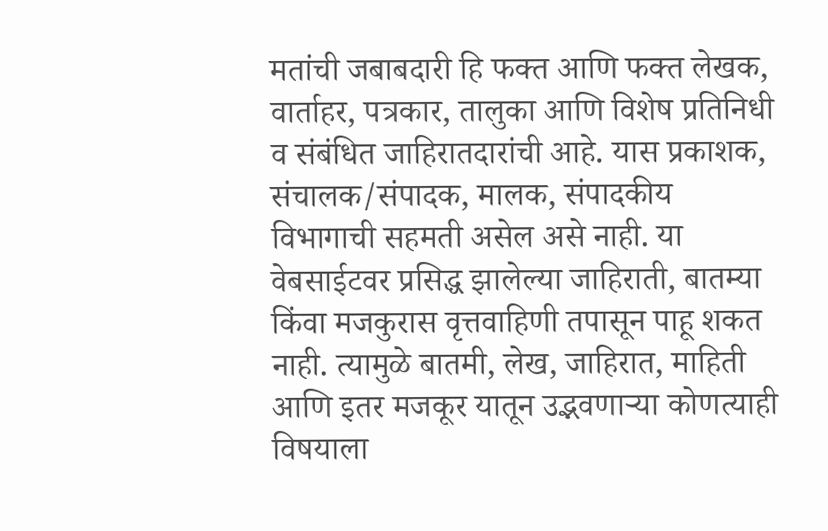मतांची जबाबदारी हि फक्त आणि फक्त लेखक, वार्ताहर, पत्रकार, तालुका आणि विशेष प्रतिनिधी व संबंधित जाहिरातदारांची आहे. यास प्रकाशक, संचालक/संपादक, मालक, संपादकीय विभागाची सहमती असेल असे नाही. या वेबसाईटवर प्रसिद्ध झालेल्या जाहिराती, बातम्या किंवा मजकुरास वृत्तवाहिणी तपासून पाहू शकत नाही. त्यामुळे बातमी, लेख, जाहिरात, माहिती आणि इतर मजकूर यातून उद्भवणाऱ्या कोणत्याही विषयाला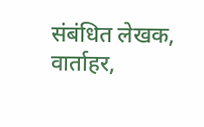संबंधित लेखक, वार्ताहर,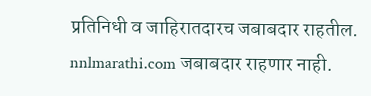प्रतिनिधी व जाहिरातदारच जबाबदार राहतील. nnlmarathi.com जबाबदार राहणार नाही.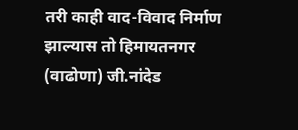तरी काही वाद-विवाद निर्माण झाल्यास तो हिमायतनगर (वाढोणा) जी.नांदेड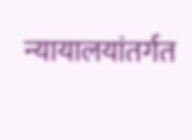न्यायालयांतर्गत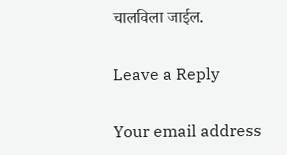चालविला जाईल.

Leave a Reply

Your email address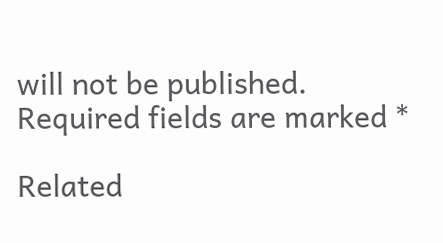will not be published. Required fields are marked *

Related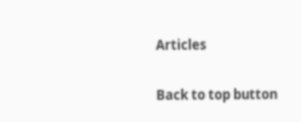Articles

Back to top button